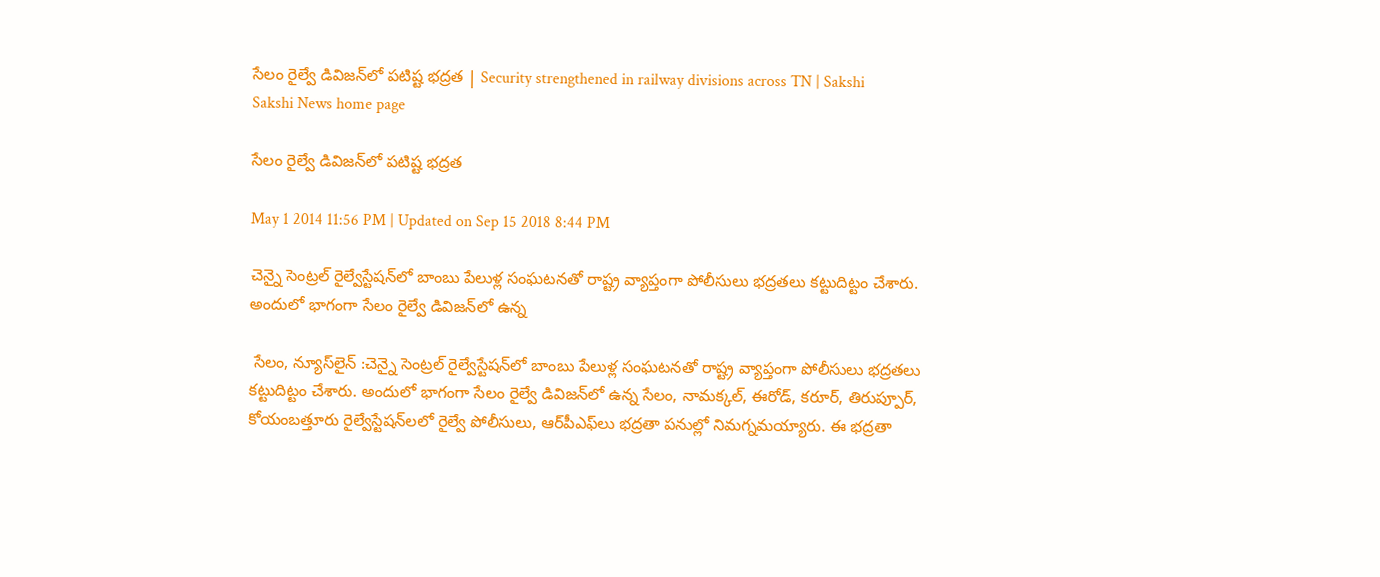సేలం రైల్వే డివిజన్‌లో పటిష్ట భద్రత | Security strengthened in railway divisions across TN | Sakshi
Sakshi News home page

సేలం రైల్వే డివిజన్‌లో పటిష్ట భద్రత

May 1 2014 11:56 PM | Updated on Sep 15 2018 8:44 PM

చెన్నై సెంట్రల్ రైల్వేస్టేషన్‌లో బాంబు పేలుళ్ల సంఘటనతో రాష్ట్ర వ్యాప్తంగా పోలీసులు భద్రతలు కట్టుదిట్టం చేశారు. అందులో భాగంగా సేలం రైల్వే డివిజన్‌లో ఉన్న

 సేలం, న్యూస్‌లైన్ :చెన్నై సెంట్రల్ రైల్వేస్టేషన్‌లో బాంబు పేలుళ్ల సంఘటనతో రాష్ట్ర వ్యాప్తంగా పోలీసులు భద్రతలు కట్టుదిట్టం చేశారు. అందులో భాగంగా సేలం రైల్వే డివిజన్‌లో ఉన్న సేలం, నామక్కల్, ఈరోడ్, కరూర్, తిరుప్పూర్, కోయంబత్తూరు రైల్వేస్టేషన్‌లలో రైల్వే పోలీసులు, ఆర్‌పీఎఫ్‌లు భద్రతా పనుల్లో నిమగ్నమయ్యారు. ఈ భద్రతా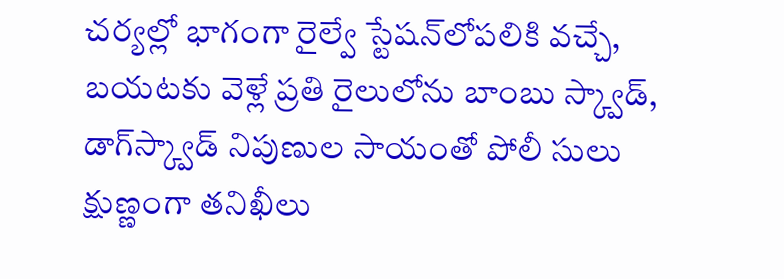చర్యల్లో భాగంగా రైల్వే స్టేషన్‌లోపలికి వచ్చే, బయటకు వెళ్లే ప్రతి రైలులోను బాంబు స్క్వాడ్, డాగ్‌స్క్వాడ్ నిపుణుల సాయంతో పోలీ సులు క్షుణ్ణంగా తనిఖీలు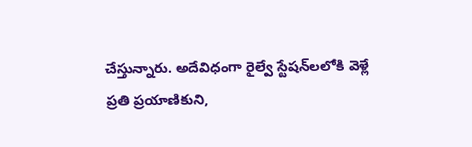చేస్తున్నారు. అదేవిధంగా రైల్వే స్టేషన్‌లలోకి వెళ్లే ప్రతి ప్రయాణికుని,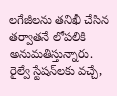లగేజీలను తనిఖీ చేసిన తర్వాతనే లోపలికి అనుమతిస్తున్నారు. రైల్వే స్టేషన్‌లకు వచ్చే,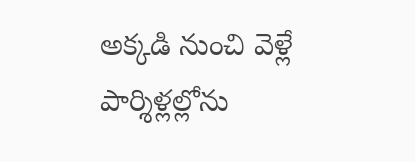అక్కడి నుంచి వెళ్లే పార్శిళ్లల్లోను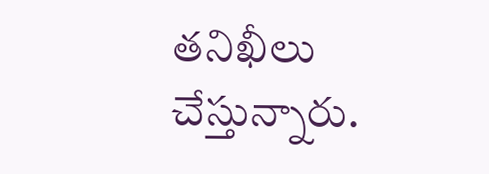తనిఖీలు చేస్తున్నారు.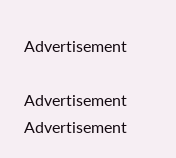Advertisement

Advertisement
Advertisement